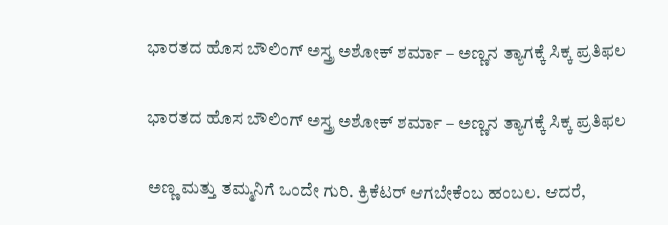ಭಾರತದ ಹೊಸ ಬೌಲಿಂಗ್ ಅಸ್ತ್ರ ಅಶೋಕ್ ಶರ್ಮಾ – ಅಣ್ಣನ ತ್ಯಾಗಕ್ಕೆ ಸಿಕ್ಕ ಪ್ರತಿಫಲ

ಭಾರತದ ಹೊಸ ಬೌಲಿಂಗ್ ಅಸ್ತ್ರ ಅಶೋಕ್ ಶರ್ಮಾ – ಅಣ್ಣನ ತ್ಯಾಗಕ್ಕೆ ಸಿಕ್ಕ ಪ್ರತಿಫಲ

ಅಣ್ಣ ಮತ್ತು ತಮ್ಮನಿಗೆ ಒಂದೇ ಗುರಿ. ಕ್ರಿಕೆಟರ್ ಆಗಬೇಕೆಂಬ ಹಂಬಲ. ಆದರೆ,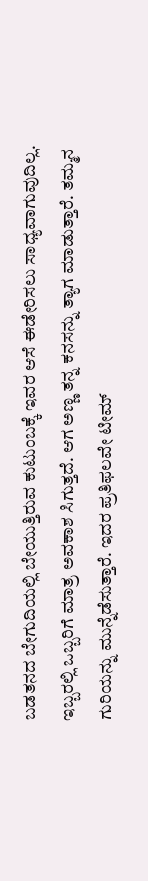ಬಡತನದ ಬೇಗುದಿಯಲ್ಲಿ ಬೇಯುತ್ತಿರುವ ಕುಟುಂಬಕ್ಕೆ ಇವರ ಆಸೆ ಈಡೇರಿಸಲು ಸಾಧ್ಯವಾಗುವುದಿಲ್ಲ. ಇಬ್ಬರಲ್ಲಿ ಒಬ್ಬರಿಗೆ ಮಾತ್ರ ಅವಕಾಶ ಸಿಗುತ್ತದೆ. ಆಗ ಅಣ್ಣ ತನ್ನ ಕನಸನ್ನು ತ್ಯಾಗ ಮಾಡುತ್ತಾರೆ. ತಮ್ಮನ ಗುರಿಯನ್ನು ಮುನ್ನೆಡೆಸುತ್ತಾರೆ. ಇದರ ಪ್ರತಿಫಲವೇ ಟೀಮ್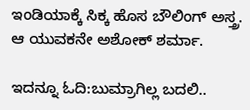ಇಂಡಿಯಾಕ್ಕೆ ಸಿಕ್ಕ ಹೊಸ ಬೌಲಿಂಗ್ ಅಸ್ತ್ರ. ಆ ಯುವಕನೇ ಅಶೋಕ್ ಶರ್ಮಾ.

ಇದನ್ನೂ ಓದಿ:ಬುಮ್ರಾಗಿಲ್ಲ ಬದಲಿ..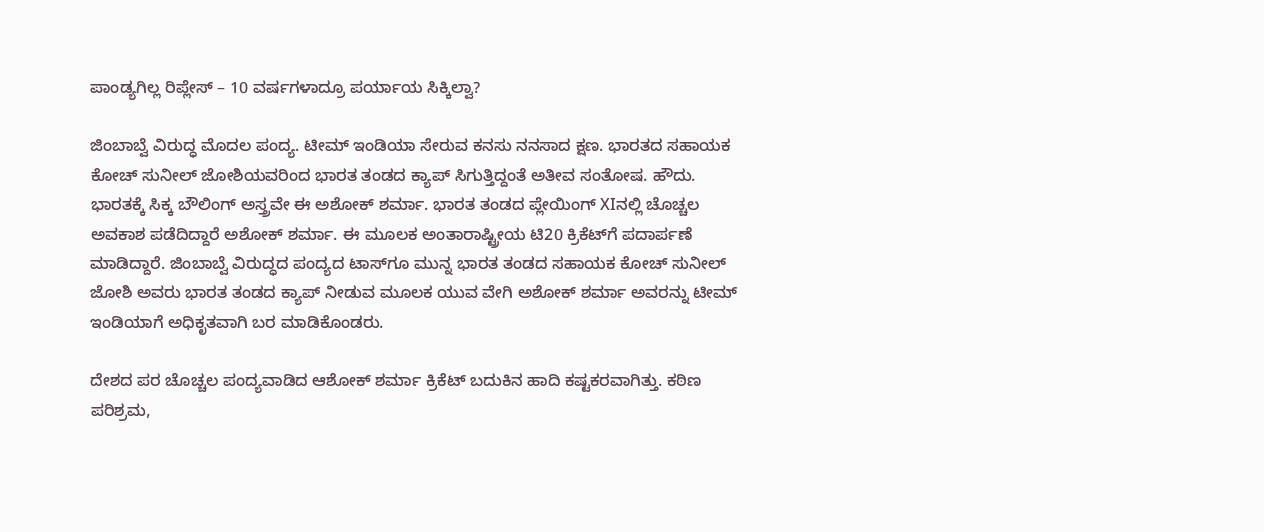ಪಾಂಡ್ಯಗಿಲ್ಲ ರಿಪ್ಲೇಸ್ – 10 ವರ್ಷಗಳಾದ್ರೂ ಪರ್ಯಾಯ ಸಿಕ್ಕಿಲ್ವಾ?

ಜಿಂಬಾಬ್ವೆ ವಿರುದ್ಧ ಮೊದಲ ಪಂದ್ಯ. ಟೀಮ್ ಇಂಡಿಯಾ ಸೇರುವ ಕನಸು ನನಸಾದ ಕ್ಷಣ. ಭಾರತದ ಸಹಾಯಕ ಕೋಚ್ ಸುನೀಲ್ ಜೋಶಿಯವರಿಂದ ಭಾರತ ತಂಡದ ಕ್ಯಾಪ್ ಸಿಗುತ್ತಿದ್ದಂತೆ ಅತೀವ ಸಂತೋಷ. ಹೌದು. ಭಾರತಕ್ಕೆ ಸಿಕ್ಕ ಬೌಲಿಂಗ್ ಅಸ್ತ್ರವೇ ಈ ಅಶೋಕ್ ಶರ್ಮಾ. ಭಾರತ ತಂಡದ ಪ್ಲೇಯಿಂಗ್‌ XIನಲ್ಲಿ ಚೊಚ್ಚಲ ಅವಕಾಶ ಪಡೆದಿದ್ದಾರೆ ಅಶೋಕ್‌ ಶರ್ಮಾ. ಈ ಮೂಲಕ ಅಂತಾರಾಷ್ಟ್ರೀಯ ಟಿ20 ಕ್ರಿಕೆಟ್‌ಗೆ ಪದಾರ್ಪಣೆ ಮಾಡಿದ್ದಾರೆ. ಜಿಂಬಾಬ್ವೆ ವಿರುದ್ಧದ ಪಂದ್ಯದ ಟಾಸ್‌ಗೂ ಮುನ್ನ ಭಾರತ ತಂಡದ ಸಹಾಯಕ ಕೋಚ್‌ ಸುನೀಲ್‌ ಜೋಶಿ ಅವರು ಭಾರತ ತಂಡದ ಕ್ಯಾಪ್‌ ನೀಡುವ ಮೂಲಕ ಯುವ ವೇಗಿ ಅಶೋಕ್ ಶರ್ಮಾ ಅವರನ್ನು ಟೀಮ್‌ ಇಂಡಿಯಾಗೆ ಅಧಿಕೃತವಾಗಿ ಬರ ಮಾಡಿಕೊಂಡರು.

ದೇಶದ ಪರ ಚೊಚ್ಚಲ ಪಂದ್ಯವಾಡಿದ ಆಶೋಕ್ ಶರ್ಮಾ ಕ್ರಿಕೆಟ್ ಬದುಕಿನ ಹಾದಿ ಕಷ್ಟಕರವಾಗಿತ್ತು. ಕಠಿಣ ಪರಿಶ್ರಮ,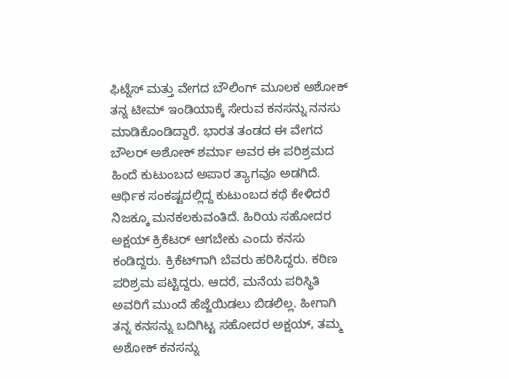ಫಿಟ್ನೆಸ್ ಮತ್ತು ವೇಗದ ಬೌಲಿಂಗ್ ಮೂಲಕ ಅಶೋಕ್ ತನ್ನ ಟೀಮ್ ಇಂಡಿಯಾಕ್ಕೆ ಸೇರುವ ಕನಸನ್ನು ನನಸು ಮಾಡಿಕೊಂಡಿದ್ದಾರೆ. ಭಾರತ ತಂಡದ ಈ ವೇಗದ ಬೌಲರ್ ಅಶೋಕ್ ಶರ್ಮಾ ಅವರ ಈ ಪರಿಶ್ರಮದ ಹಿಂದೆ ಕುಟುಂಬದ ಅಪಾರ ತ್ಯಾಗವೂ ಅಡಗಿದೆ. ಆರ್ಥಿಕ ಸಂಕಷ್ಟದಲ್ಲಿದ್ದ ಕುಟುಂಬದ ಕಥೆ ಕೇಳಿದರೆ ನಿಜಕ್ಕೂ ಮನಕಲಕುವಂತಿದೆ. ಹಿರಿಯ ಸಹೋದರ ಅಕ್ಷಯ್ ಕ್ರಿಕೆಟರ್ ಆಗಬೇಕು ಎಂದು ಕನಸು ಕಂಡಿದ್ದರು. ಕ್ರಿಕೆಟ್‌ಗಾಗಿ ಬೆವರು ಹರಿಸಿದ್ದರು. ಕಠಿಣ ಪರಿಶ್ರಮ ಪಟ್ಟಿದ್ದರು. ಆದರೆ, ಮನೆಯ ಪರಿಸ್ಥಿತಿ ಅವರಿಗೆ ಮುಂದೆ ಹೆಜ್ಜೆಯಿಡಲು ಬಿಡಲಿಲ್ಲ. ಹೀಗಾಗಿ ತನ್ನ ಕನಸನ್ನು ಬದಿಗಿಟ್ಟ ಸಹೋದರ ಅಕ್ಷಯ್, ತಮ್ಮ ಅಶೋಕ್ ಕನಸನ್ನು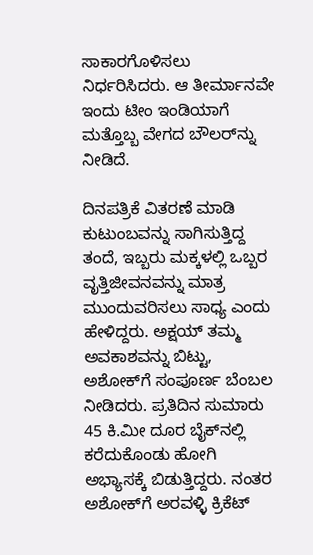ಸಾಕಾರಗೊಳಿಸಲು ನಿರ್ಧರಿಸಿದರು. ಆ ತೀರ್ಮಾನವೇ ಇಂದು ಟೀಂ ಇಂಡಿಯಾಗೆ ಮತ್ತೊಬ್ಬ ವೇಗದ ಬೌಲರ್‌ನ್ನು ನೀಡಿದೆ.

ದಿನಪತ್ರಿಕೆ ವಿತರಣೆ ಮಾಡಿ ಕುಟುಂಬವನ್ನು ಸಾಗಿಸುತ್ತಿದ್ದ ತಂದೆ, ಇಬ್ಬರು ಮಕ್ಕಳಲ್ಲಿ ಒಬ್ಬರ ವೃತ್ತಿಜೀವನವನ್ನು ಮಾತ್ರ ಮುಂದುವರಿಸಲು ಸಾಧ್ಯ ಎಂದು ಹೇಳಿದ್ದರು. ಅಕ್ಷಯ್ ತಮ್ಮ ಅವಕಾಶವನ್ನು ಬಿಟ್ಟು, ಅಶೋಕ್‌ಗೆ ಸಂಪೂರ್ಣ ಬೆಂಬಲ ನೀಡಿದರು. ಪ್ರತಿದಿನ ಸುಮಾರು 45 ಕಿ.ಮೀ ದೂರ ಬೈಕ್‌ನಲ್ಲಿ ಕರೆದುಕೊಂಡು ಹೋಗಿ ಅಭ್ಯಾಸಕ್ಕೆ ಬಿಡುತ್ತಿದ್ದರು. ನಂತರ ಅಶೋಕ್‌ಗೆ ಅರವಳ್ಳಿ ಕ್ರಿಕೆಟ್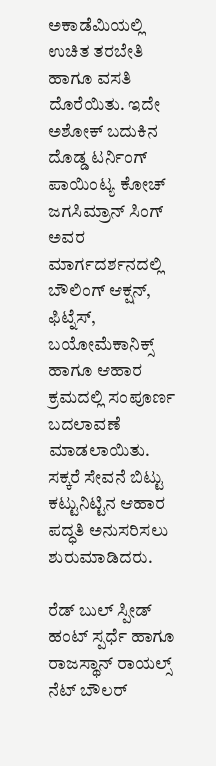ಅಕಾಡೆಮಿಯಲ್ಲಿ ಉಚಿತ ತರಬೇತಿ ಹಾಗೂ ವಸತಿ ದೊರೆಯಿತು. ಇದೇ ಅಶೋಕ್ ಬದುಕಿನ ದೊಡ್ಡ ಟರ್ನಿಂಗ್ ಪಾಯಿಂಟ್ಯ ಕೋಚ್ ಜಗಸಿಮ್ರಾನ್ ಸಿಂಗ್ ಅವರ ಮಾರ್ಗದರ್ಶನದಲ್ಲಿ ಬೌಲಿಂಗ್ ಆಕ್ಷನ್, ಫಿಟ್ನೆಸ್, ಬಯೋಮೆಕಾನಿಕ್ಸ್ ಹಾಗೂ ಆಹಾರ ಕ್ರಮದಲ್ಲಿ ಸಂಪೂರ್ಣ ಬದಲಾವಣೆ ಮಾಡಲಾಯಿತು. ಸಕ್ಕರೆ ಸೇವನೆ ಬಿಟ್ಟು ಕಟ್ಟುನಿಟ್ಟಿನ ಆಹಾರ ಪದ್ಧತಿ ಅನುಸರಿಸಲು ಶುರುಮಾಡಿದರು.

ರೆಡ್ ಬುಲ್ ಸ್ಪೀಡ್ ಹಂಟ್ ಸ್ಪರ್ಧೆ ಹಾಗೂ ರಾಜಸ್ಥಾನ್ ರಾಯಲ್ಸ್ ನೆಟ್ ಬೌಲರ್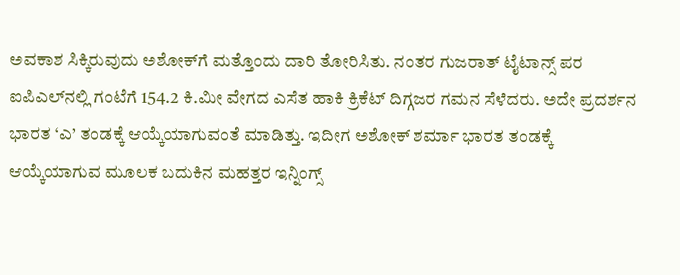ಅವಕಾಶ ಸಿಕ್ಕಿರುವುದು ಅಶೋಕ್‌ಗೆ ಮತ್ತೊಂದು ದಾರಿ ತೋರಿಸಿತು. ನಂತರ ಗುಜರಾತ್ ಟೈಟಾನ್ಸ್ ಪರ ಐಪಿಎಲ್‌ನಲ್ಲಿ ಗಂಟೆಗೆ 154.2 ಕಿ.ಮೀ ವೇಗದ ಎಸೆತ ಹಾಕಿ ಕ್ರಿಕೆಟ್ ದಿಗ್ಗಜರ ಗಮನ ಸೆಳೆದರು. ಅದೇ ಪ್ರದರ್ಶನ ಭಾರತ ‘ಎ’ ತಂಡಕ್ಕೆ ಆಯ್ಕೆಯಾಗುವಂತೆ ಮಾಡಿತ್ತು. ಇದೀಗ ಅಶೋಕ್ ಶರ್ಮಾ ಭಾರತ ತಂಡಕ್ಕೆ ಆಯ್ಕೆಯಾಗುವ ಮೂಲಕ ಬದುಕಿನ ಮಹತ್ತರ ಇನ್ನಿಂಗ್ಸ್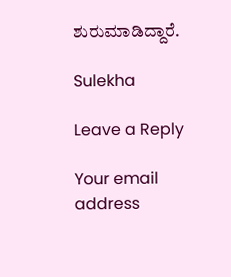ಶುರುಮಾಡಿದ್ದಾರೆ.

Sulekha

Leave a Reply

Your email address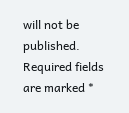will not be published. Required fields are marked *